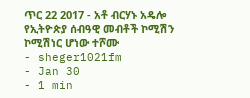ጥር 22 2017 - አቶ ብርሃኑ አዴሎ የኢትዮጵያ ሰብዓዊ መብቶች ኮሚሽን ኮሚሽነር ሆነው ተሾሙ
- sheger1021fm
- Jan 30
- 1 min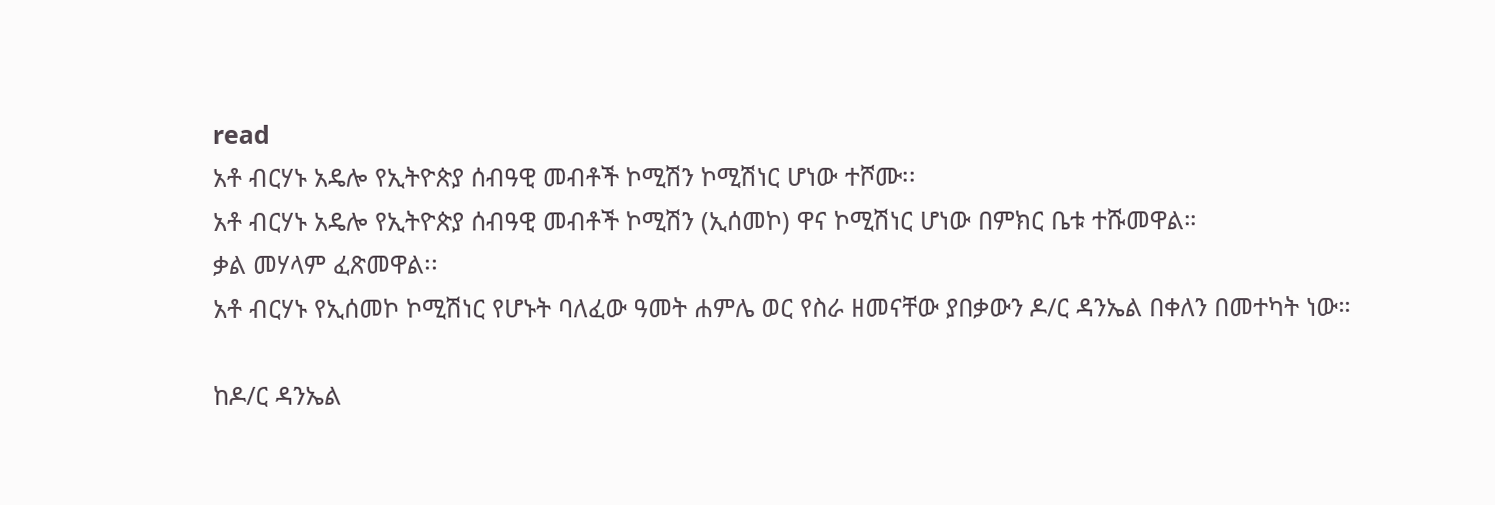read
አቶ ብርሃኑ አዴሎ የኢትዮጵያ ሰብዓዊ መብቶች ኮሚሽን ኮሚሽነር ሆነው ተሾሙ፡፡
አቶ ብርሃኑ አዴሎ የኢትዮጵያ ሰብዓዊ መብቶች ኮሚሽን (ኢሰመኮ) ዋና ኮሚሽነር ሆነው በምክር ቤቱ ተሹመዋል።
ቃል መሃላም ፈጽመዋል፡፡
አቶ ብርሃኑ የኢሰመኮ ኮሚሽነር የሆኑት ባለፈው ዓመት ሐምሌ ወር የስራ ዘመናቸው ያበቃውን ዶ/ር ዳንኤል በቀለን በመተካት ነው።

ከዶ/ር ዳንኤል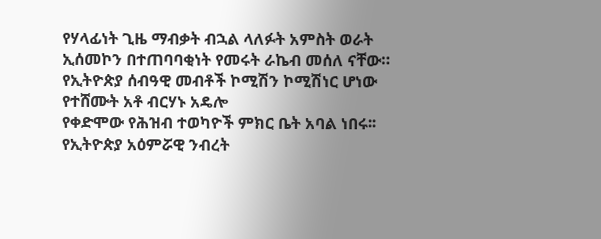የሃላፊነት ጊዜ ማብቃት ብኋል ላለፉት አምስት ወራት ኢሰመኮን በተጠባባቂነት የመሩት ራኬብ መሰለ ናቸው።
የኢትዮጵያ ሰብዓዊ መብቶች ኮሚሽን ኮሚሽነር ሆነው የተሸሙት አቶ ብርሃኑ አዴሎ
የቀድሞው የሕዝብ ተወካዮች ምክር ቤት አባል ነበሩ፡፡
የኢትዮጵያ አዕምሯዊ ንብረት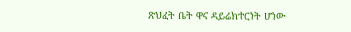ጽህፈት ቤት ዋና ዳይሬክተርነት ሆነው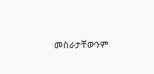መስራታቸውንም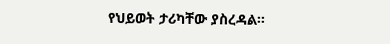የህይወት ታሪካቸው ያስረዳል፡፡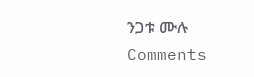ንጋቱ ሙሉ
Comments